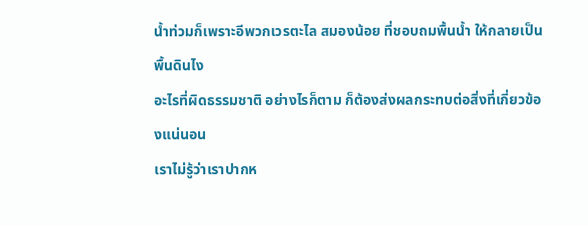น้ำท่วมก็เพราะอีพวกเวรตะไล สมองน้อย ที่ชอบถมพื้นน้ำ ให้กลายเป็นพื้นดินไง
อะไรที่ผิดธรรมชาติ อย่างไรก็ตาม ก็ต้องส่งผลกระทบต่อสิ่งที่เกี่ยวข้องแน่นอน
เราไม่รู้ว่าเราปากห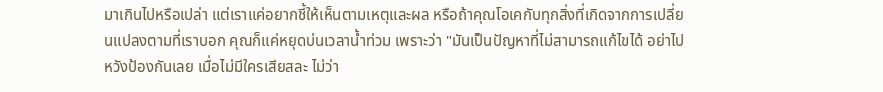มาเกินไปหรือเปล่า แต่เราแค่อยากชี้ให้เห็นตามเหตุและผล หรือถ้าคุณโอเคกับทุกสิ่งที่เกิดจากการเปลี่ยนแปลงตามที่เราบอก คุณก็แค่หยุดบ่นเวลาน้ำท่วม เพราะว่า "มันเป็นปัญหาที่ไม่สามารถแก้ไขได้ อย่าไปหวังป้องกันเลย เมื่อไม่มีใครเสียสละ ไม่ว่า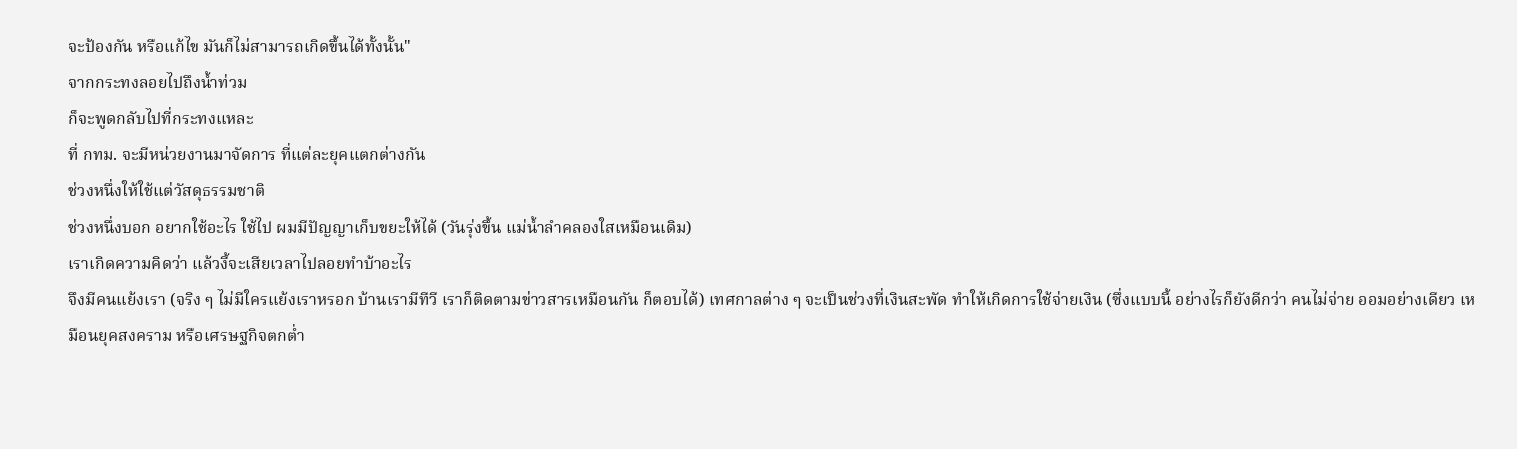จะป้องกัน หรือแก้ไข มันก็ไม่สามารถเกิดขึ้นได้ทั้งนั้น"
จากกระทงลอยไปถึงน้ำท่วม
ก็จะพูดกลับไปที่กระทงแหละ
ที่ กทม. จะมีหน่วยงานมาจัดการ ที่แต่ละยุคแตกต่างกัน
ช่วงหนึ่งให้ใช้แต่วัสดุธรรมชาติ
ช่วงหนึ่งบอก อยากใช้อะไร ใช้ไป ผมมีปัญญาเก็บขยะให้ได้ (วันรุ่งขึ้น แม่น้ำลำคลองใสเหมือนเดิม)
เราเกิดความคิดว่า แล้วงี้จะเสียเวลาไปลอยทำบ้าอะไร
จึงมีคนแย้งเรา (จริง ๆ ไม่มีใครแย้งเราหรอก บ้านเรามีทีวี เราก็ติดตามข่าวสารเหมือนกัน ก็ตอบได้) เทศกาลต่าง ๆ จะเป็นช่วงที่เงินสะพัด ทำให้เกิดการใช้จ่ายเงิน (ซึ่งแบบนี้ อย่างไรก็ยังดีกว่า คนไม่จ่าย ออมอย่างเดียว เหมือนยุคสงคราม หรือเศรษฐกิจตกต่ำ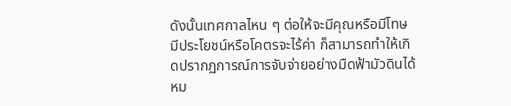ดังนั้นเทศกาลไหน ๆ ต่อให้จะมีคุณหรือมีโทษ มีประโยชน์หรือโคตรจะไร้ค่า ก็สามารถทำให้เกิดปรากฏการณ์การจับจ่ายอย่างมืดฟ้ามัวดินได้หม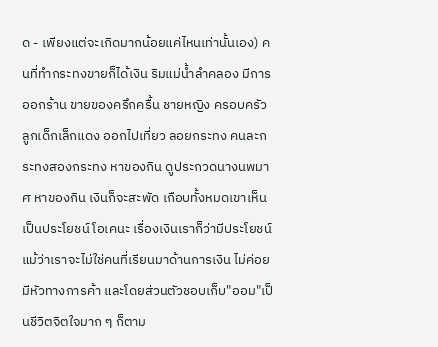ด - เพียงแต่จะเกิดมากน้อยแค่ไหนเท่านั้นเอง) คนที่ทำกระทงขายก็ได้เงิน ริมแม่น้ำลำคลอง มีการออกร้าน ขายของครึกครื้น ชายหญิง ครอบครัว ลูกเด็กเล็กแดง ออกไปเที่ยว ลอยกระทง คนละกระทงสองกระทง หาของกิน ดูประกวดนางนพมาศ หาของกิน เงินก็จะสะพัด เกือบทั้งหมดเขาเห็นเป็นประโยชน์ โอเคนะ เรื่องเงินเราก็ว่ามีประโยชน์ แม้ว่าเราจะไม่ใช่คนที่เรียนมาด้านการเงิน ไม่ค่อยมีหัวทางการค้า และโดยส่วนตัวชอบเก็บ"ออม"เป็นชีวิตจิตใจมาก ๆ ก็ตาม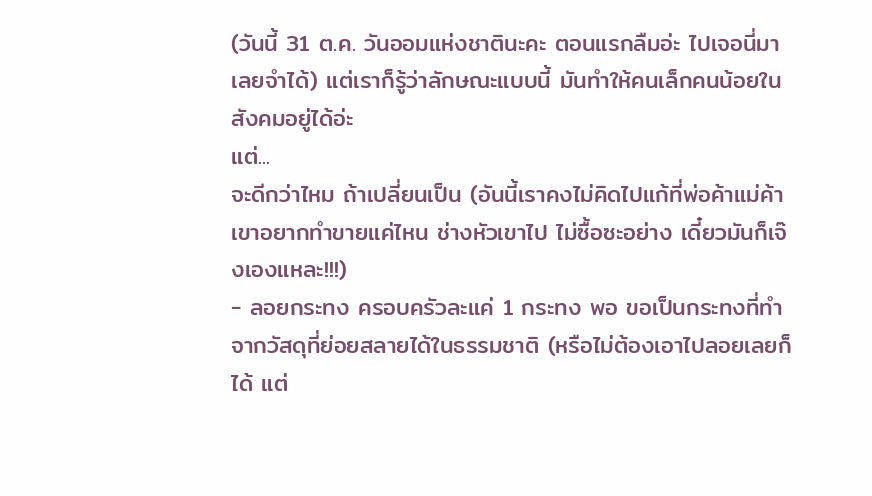(วันนี้ 31 ต.ค. วันออมแห่งชาตินะคะ ตอนแรกลืมอ่ะ ไปเจอนี่มา เลยจำได้) แต่เราก็รู้ว่าลักษณะแบบนี้ มันทำให้คนเล็กคนน้อยในสังคมอยู่ได้อ่ะ
แต่...
จะดีกว่าไหม ถ้าเปลี่ยนเป็น (อันนี้เราคงไม่คิดไปแก้ที่พ่อค้าแม่ค้า เขาอยากทำขายแค่ไหน ช่างหัวเขาไป ไม่ซื้อซะอย่าง เดี๋ยวมันก็เจ๊งเองแหละ!!!)
- ลอยกระทง ครอบครัวละแค่ 1 กระทง พอ ขอเป็นกระทงที่ทำจากวัสดุที่ย่อยสลายได้ในธรรมชาติ (หรือไม่ต้องเอาไปลอยเลยก็ได้ แต่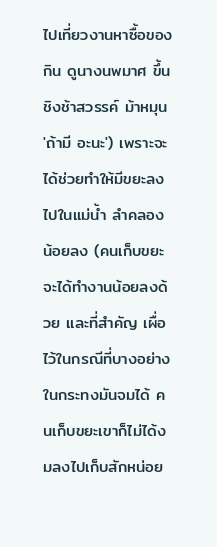ไปเที่ยวงานหาซื้อของกิน ดูนางนพมาศ ขึ้นชิงช้าสวรรค์ ม้าหมุน 'ถ้ามี อะนะ') เพราะจะได้ช่วยทำให้มีขยะลงไปในแม่น้ำ ลำคลอง น้อยลง (คนเก็บขยะจะได้ทำงานน้อยลงด้วย และที่สำคัญ เผื่อไว้ในกรณีที่บางอย่างในกระทงมันจมได้ คนเก็บขยะเขาก็ไม่ได้งมลงไปเก็บสักหน่อย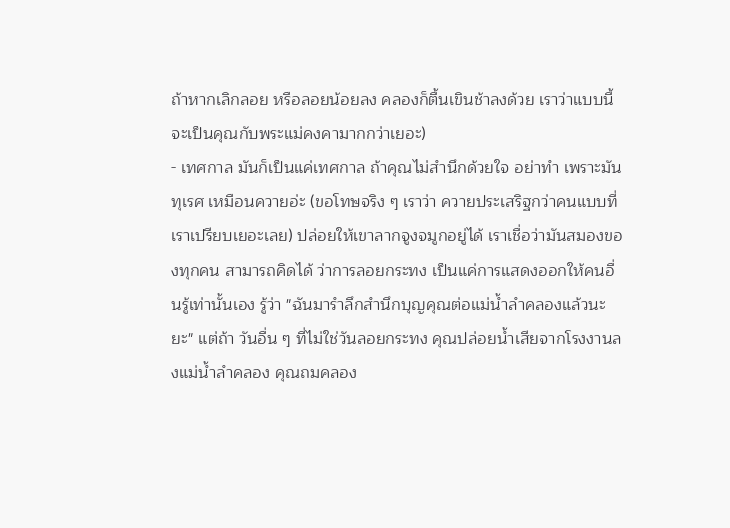ถ้าหากเลิกลอย หรือลอยน้อยลง คลองก็ตื้นเขินช้าลงด้วย เราว่าแบบนี้ จะเป็นคุณกับพระแม่คงคามากกว่าเยอะ)
- เทศกาล มันก็เป็นแค่เทศกาล ถ้าคุณไม่สำนึกด้วยใจ อย่าทำ เพราะมันทุเรศ เหมือนควายอ่ะ (ขอโทษจริง ๆ เราว่า ควายประเสริฐกว่าคนแบบที่เราเปรียบเยอะเลย) ปล่อยให้เขาลากจูงจมูกอยู่ได้ เราเชื่อว่ามันสมองของทุกคน สามารถคิดได้ ว่าการลอยกระทง เป็นแค่การแสดงออกให้คนอื่นรู้เท่านั้นเอง รู้ว่า "ฉันมารำลึกสำนึกบุญคุณต่อแม่น้ำลำคลองแล้วนะยะ" แต่ถ้า วันอื่น ๆ ที่ไม่ใช่วันลอยกระทง คุณปล่อยน้ำเสียจากโรงงานลงแม่น้ำลำคลอง คุณถมคลอง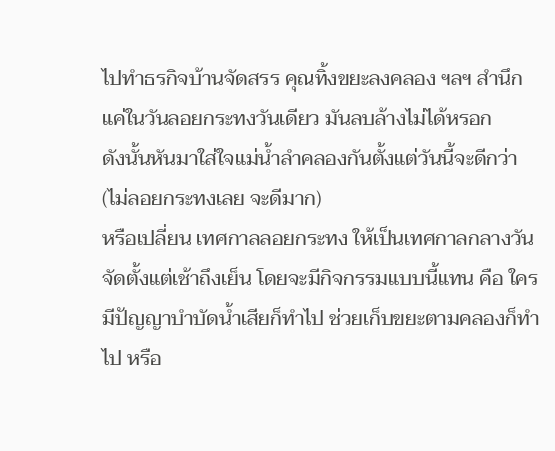ไปทำธรกิจบ้านจัดสรร คุณทิ้งขยะลงคลอง ฯลฯ สำนึกแค่ในวันลอยกระทงวันเดียว มันลบล้างไม่ได้หรอก
ดังนั้นหันมาใส่ใจแม่น้ำลำคลองกันตั้งแต่วันนี้จะดีกว่า (ไม่ลอยกระทงเลย จะดีมาก)
หรือเปลี่ยน เทศกาลลอยกระทง ให้เป็นเทศกาลกลางวัน จัดตั้งแต่เช้าถึงเย็น โดยจะมีกิจกรรมแบบนี้แทน คือ ใครมีปัญญาบำบัดน้ำเสียก็ทำไป ช่วยเก็บขยะตามคลองก็ทำไป หรือ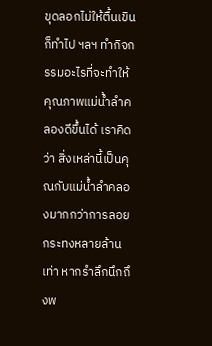ขุดลอกไม่ให้ตื้นเขินก็ทำไป ฯลฯ ทำกิจกรรมอะไรที่จะทำให้คุณภาพแม่น้ำลำคลองดีขึ้นได้ เราคิดว่า สิ่งเหล่านี้เป็นคุณกับแม่น้ำลำคลองมากกว่าการลอยกระทงหลายล้านเท่า หากรำลึกนึกถึงพ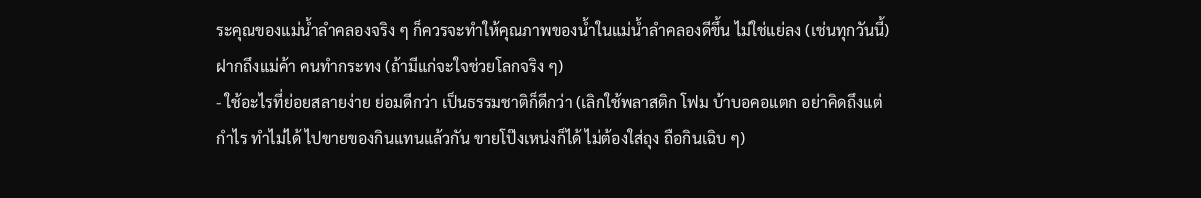ระคุณของแม่น้ำลำคลองจริง ๆ ก็ควรจะทำให้คุณภาพของน้ำในแม่น้ำลำคลองดีขึ้น ไม่ใช่แย่ลง (เช่นทุกวันนี้)
ฝากถึงแม่ค้า คนทำกระทง (ถ้ามีแก่จะใจช่วยโลกจริง ๆ)
- ใช้อะไรที่ย่อยสลายง่าย ย่อมดีกว่า เป็นธรรมชาติก็ดีกว่า (เลิกใช้พลาสติก โฟม บ้าบอคอแตก อย่าคิดถึงแต่กำไร ทำไม่ได้ ไปขายของกินแทนแล้วกัน ขายโป๊งเหน่งก็ได้ ไม่ต้องใส่ถุง ถือกินเฉิบ ๆ)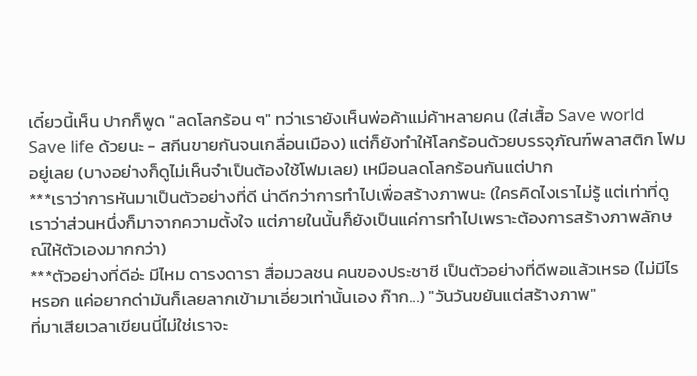เดี๋ยวนี้เห็น ปากก็พูด "ลดโลกร้อน ๆ" ทว่าเรายังเห็นพ่อค้าแม่ค้าหลายคน (ใส่เสื้อ Save world Save life ด้วยนะ - สกีนขายกันจนเกลื่อนเมือง) แต่ก็ยังทำให้โลกร้อนด้วยบรรจุภัณฑ์พลาสติก โฟม อยู่เลย (บางอย่างก็ดูไม่เห็นจำเป็นต้องใช้โฟมเลย) เหมือนลดโลกร้อนกันแต่ปาก
***เราว่าการหันมาเป็นตัวอย่างที่ดี น่าดีกว่าการทำไปเพื่อสร้างภาพนะ (ใครคิดไงเราไม่รู้ แต่เท่าที่ดู เราว่าส่วนหนึ่งก็มาจากความตั้งใจ แต่ภายในนั้นก็ยังเป็นแค่การทำไปเพราะต้องการสร้างภาพลักษณ์ให้ตัวเองมากกว่า)
***ตัวอย่างที่ดีอ่ะ มีไหม ดารงดารา สื่อมวลชน คนของประชาชี เป็นตัวอย่างที่ดีพอแล้วเหรอ (ไม่มีไรหรอก แค่อยากด่ามันก็เลยลากเข้ามาเอี่ยวเท่านั้นเอง ก๊าก...) "วันวันขยันแต่สร้างภาพ"
ที่มาเสียเวลาเขียนนี่ไม่ใช่เราจะ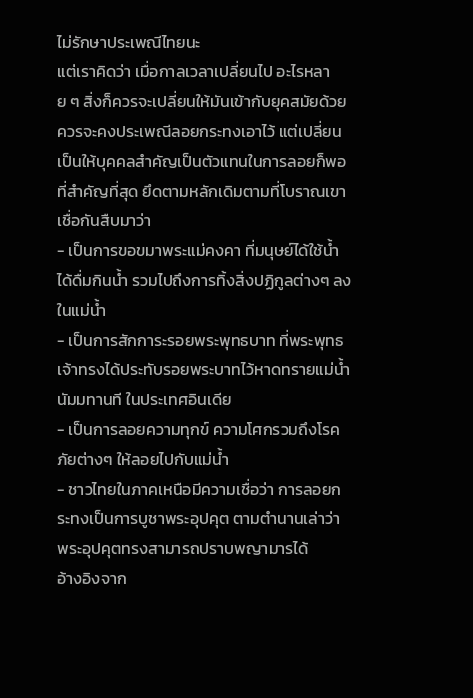ไม่รักษาประเพณีไทยนะ
แต่เราคิดว่า เมื่อกาลเวลาเปลี่ยนไป อะไรหลาย ๆ สิ่งก็ควรจะเปลี่ยนให้มันเข้ากับยุคสมัยด้วย
ควรจะคงประเพณีลอยกระทงเอาไว้ แต่เปลี่ยนเป็นให้บุคคลสำคัญเป็นตัวแทนในการลอยก็พอ
ที่สำคัญที่สุด ยึดตามหลักเดิมตามที่โบราณเขาเชื่อกันสืบมาว่า
- เป็นการขอขมาพระแม่คงคา ที่มนุษย์ได้ใช้น้ำ ได้ดื่มกินน้ำ รวมไปถึงการทิ้งสิ่งปฏิกูลต่างๆ ลงในแม่น้ำ
- เป็นการสักการะรอยพระพุทธบาท ที่พระพุทธเจ้าทรงได้ประทับรอยพระบาทไว้หาดทรายแม่น้ำนัมมทานที ในประเทศอินเดีย
- เป็นการลอยความทุกข์ ความโศกรวมถึงโรคภัยต่างๆ ให้ลอยไปกับแม่น้ำ
- ชาวไทยในภาคเหนือมีความเชื่อว่า การลอยกระทงเป็นการบูชาพระอุปคุต ตามตำนานเล่าว่า พระอุปคุตทรงสามารถปราบพญามารได้
อ้างอิงจาก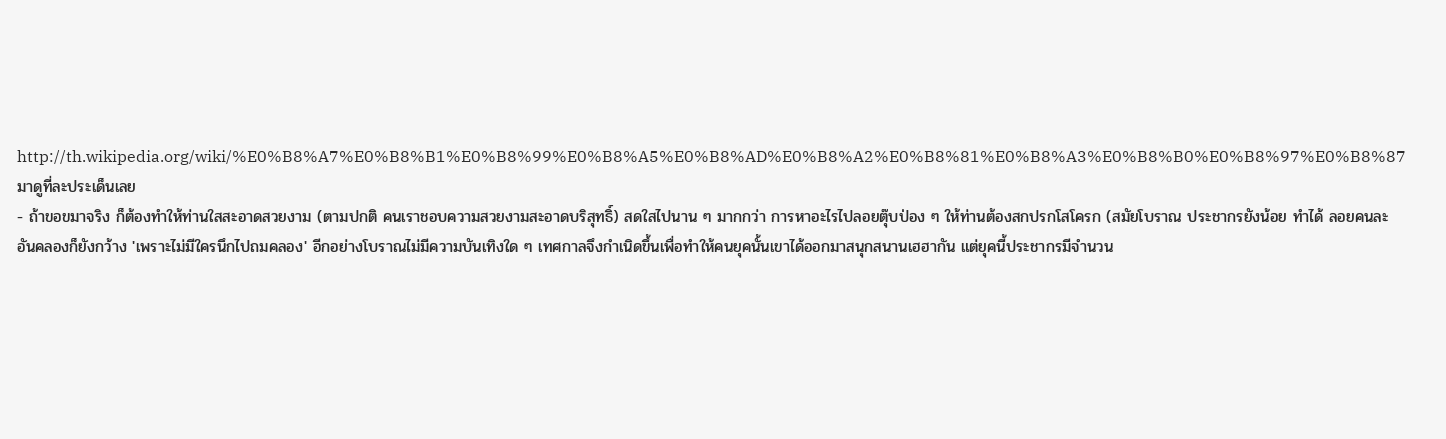http://th.wikipedia.org/wiki/%E0%B8%A7%E0%B8%B1%E0%B8%99%E0%B8%A5%E0%B8%AD%E0%B8%A2%E0%B8%81%E0%B8%A3%E0%B8%B0%E0%B8%97%E0%B8%87
มาดูที่ละประเด็นเลย
- ถ้าขอขมาจริง ก็ต้องทำให้ท่านใสสะอาดสวยงาม (ตามปกติ คนเราชอบความสวยงามสะอาดบริสุทธิ์) สดใสไปนาน ๆ มากกว่า การหาอะไรไปลอยตุ๊บป่อง ๆ ให้ท่านต้องสกปรกโสโครก (สมัยโบราณ ประชากรยังน้อย ทำได้ ลอยคนละอันคลองก็ยังกว้าง 'เพราะไม่มีใครนึกไปถมคลอง' อีกอย่างโบราณไม่มีความบันเทิงใด ๆ เทศกาลจึงกำเนิดขึ้นเพื่อทำให้คนยุคนั้นเขาได้ออกมาสนุกสนานเฮฮากัน แต่ยุคนี้ประชากรมีจำนวน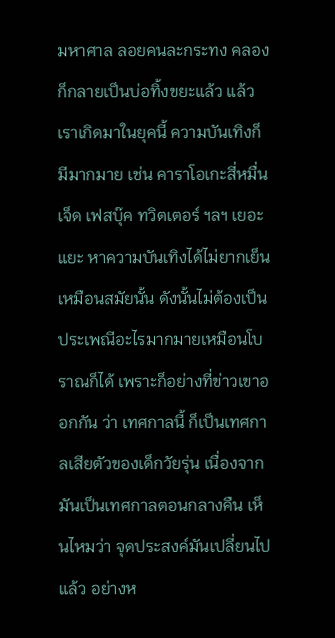มหาศาล ลอยคนละกระทง คลองก็กลายเป็นบ่อทิ้งขยะแล้ว แล้วเราเกิดมาในยุคนี้ ความบันเทิงก็มีมากมาย เช่น คาราโอเกะสี่หมื่นเจ็ด เฟสบุ๊ค ทวิตเตอร์ ฯลฯ เยอะแยะ หาความบันเทิงได้ไม่ยากเย็นเหมือนสมัยนั้น ดังนั้นไม่ต้องเป็นประเพณีอะไรมากมายเหมือนโบราณก็ได้ เพราะก็อย่างที่ข่าวเขาออกกัน ว่า เทศกาลนี้ ก็เป็นเทศกาลเสียตัวของเด็กวัยรุ่น เนื่องจากมันเป็นเทศกาลตอนกลางคืน เห็นไหมว่า จุดประสงค์มันเปลี่ยนไปแล้ว อย่างห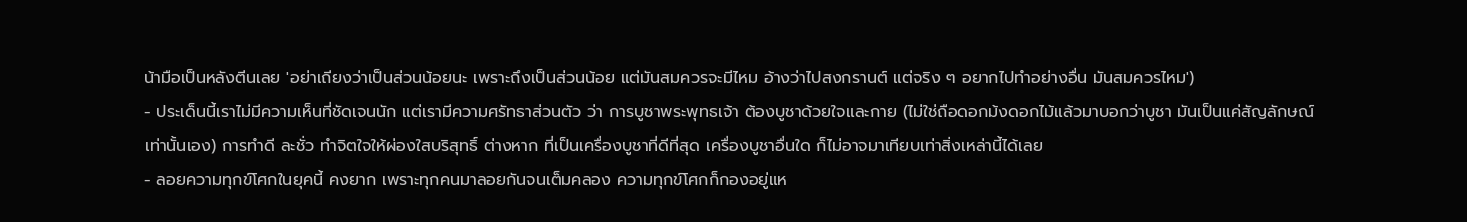น้ามือเป็นหลังตีนเลย 'อย่าเถียงว่าเป็นส่วนน้อยนะ เพราะถึงเป็นส่วนน้อย แต่มันสมควรจะมีไหม อ้างว่าไปสงกรานต์ แต่จริง ๆ อยากไปทำอย่างอื่น มันสมควรไหม')
- ประเด็นนี้เราไม่มีความเห็นที่ชัดเจนนัก แต่เรามีความศรัทธาส่วนตัว ว่า การบูชาพระพุทธเจ้า ต้องบูชาด้วยใจและกาย (ไม่ใช่ถือดอกม้งดอกไม้แล้วมาบอกว่าบูชา มันเป็นแค่สัญลักษณ์เท่านั้นเอง) การทำดี ละชั่ว ทำจิตใจให้ผ่องใสบริสุทธิ์ ต่างหาก ที่เป็นเครื่องบูชาที่ดีที่สุด เครื่องบูชาอื่นใด ก็ไม่อาจมาเทียบเท่าสิ่งเหล่านี้ได้เลย
- ลอยความทุกข์โศกในยุคนี้ คงยาก เพราะทุกคนมาลอยกันจนเต็มคลอง ความทุกข์โศกก็กองอยู่แห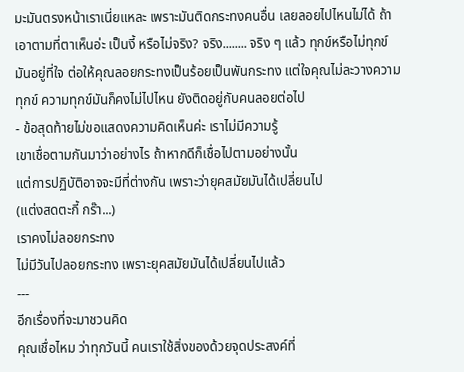มะมันตรงหน้าเราเนี่ยแหละ เพราะมันติดกระทงคนอื่น เลยลอยไปไหนไม่ได้ ถ้าเอาตามที่ตาเห็นอ่ะ เป็นงี้ หรือไม่จริง? จริง........ จริง ๆ แล้ว ทุกข์หรือไม่ทุกข์มันอยู่ที่ใจ ต่อให้คุณลอยกระทงเป็นร้อยเป็นพันกระทง แต่ใจคุณไม่ละวางความทุกข์ ความทุกข์มันก็คงไม่ไปไหน ยังติดอยู่กับคนลอยต่อไป
- ข้อสุดท้ายไม่ขอแสดงความคิดเห็นค่ะ เราไม่มีความรู้
เขาเชื่อตามกันมาว่าอย่างไร ถ้าหากดีก็เชื่อไปตามอย่างนั้น
แต่การปฏิบัติอาจจะมีที่ต่างกัน เพราะว่ายุคสมัยมันได้เปลี่ยนไป
(แต่งสดตะกี้ กร๊า...)
เราคงไม่ลอยกระทง
ไม่มีวันไปลอยกระทง เพราะยุคสมัยมันได้เปลี่ยนไปแล้ว
---
อีกเรื่องที่จะมาชวนคิด
คุณเชื่อไหม ว่าทุกวันนี้ คนเราใช้สิ่งของด้วยจุดประสงค์ที่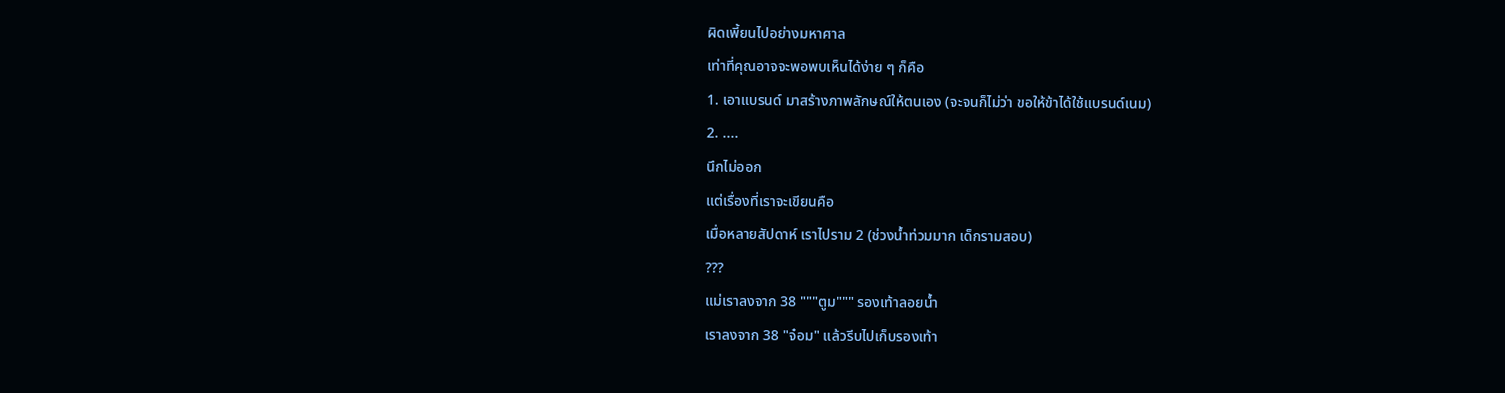ผิดเพี้ยนไปอย่างมหาศาล
เท่าที่คุณอาจจะพอพบเห็นได้ง่าย ๆ ก็คือ
1. เอาแบรนด์ มาสร้างภาพลักษณ์ให้ตนเอง (จะจนก็ไม่ว่า ขอให้ข้าได้ใช้แบรนด์เนม)
2. ....
นึกไม่ออก
แต่เรื่องที่เราจะเขียนคือ
เมื่อหลายสัปดาห์ เราไปราม 2 (ช่วงน้ำท่วมมาก เด็กรามสอบ)
???
แม่เราลงจาก 38 """ตูม""" รองเท้าลอยน้ำ
เราลงจาก 38 "จ๋อม" แล้วรีบไปเก็บรองเท้า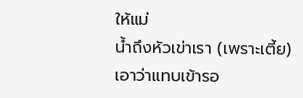ให้แม่
น้ำถึงหัวเข่าเรา (เพราะเตี้ย)
เอาว่าแทบเข้ารอ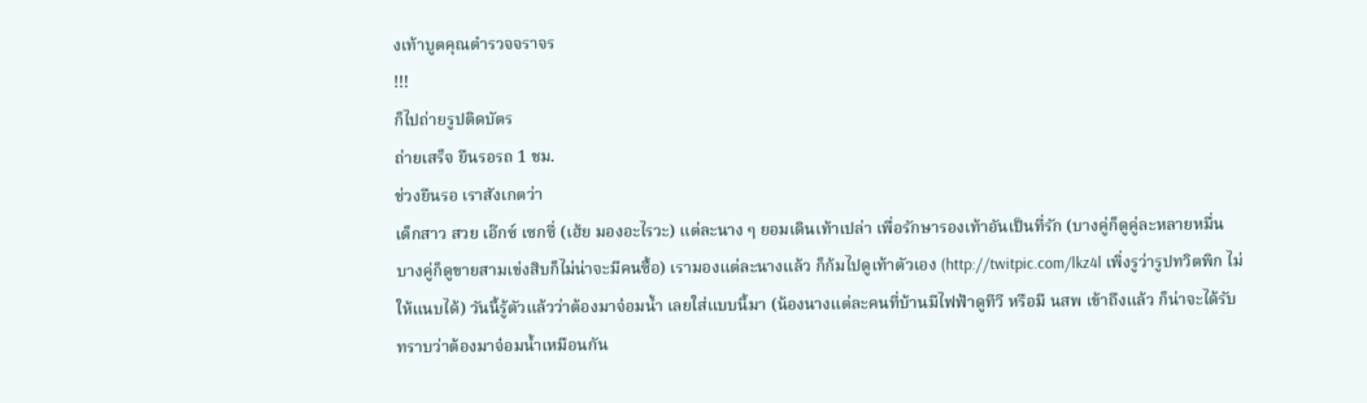งเท้าบูตคุณตำรวจจราจร
!!!
ก็ไปถ่ายรูปติดบัตร
ถ่ายเสร็จ ยืนรอรถ 1 ชม.
ช่วงยืนรอ เราสังเกตว่า
เด็กสาว สวย เอ๊กซ์ เซกซี่ (เฮ้ย มองอะไรวะ) แต่ละนาง ๆ ยอมเดินเท้าเปล่า เพื่อรักษารองเท้าอันเป็นที่รัก (บางคู่ก็ดูคู่ละหลายหมื่น บางคู่ก็ดูขายสามเข่งสิบก็ไม่น่าจะมีคนซื้อ) เรามองแต่ละนางแล้ว ก็ก้มไปดูเท้าตัวเอง (http://twitpic.com/lkz4l เพิ่งรูว่ารูปทวิตพิก ไม่ให้แนบได้) วันนี้รู้ตัวแล้วว่าต้องมาจ๋อมน้ำ เลยใส่แบบนี้มา (น้องนางแต่ละคนที่บ้านมีไฟฟ้าดูทีวี หรือมี นสพ เข้าถึงแล้ว ก็น่าจะได้รับทราบว่าต้องมาจ๋อมน้ำเหมือนกัน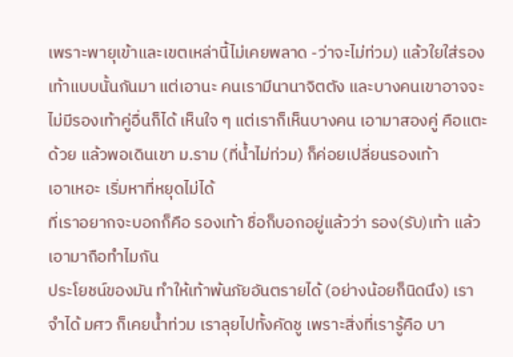เพราะพายุเข้าและเขตเหล่านี้ไม่เคยพลาด -ว่าจะไม่ท่วม) แล้วใยใส่รองเท้าแบบนั้นกันมา แต่เอานะ คนเรามีนานาจิตตัง และบางคนเขาอาจจะไม่มีรองเท้าคู่อื่นก็ได้ เห็นใจ ๆ แต่เราก็เห็นบางคน เอามาสองคู่ คือแตะด้วย แล้วพอเดินเขา ม.ราม (ที่น้ำไม่ท่วม) ก็ค่อยเปลี่ยนรองเท้า
เอาเหอะ เริ่มหาที่หยุดไม่ได้
ที่เราอยากจะบอกก็คือ รองเท้า ชื่อก็บอกอยู่แล้วว่า รอง(รับ)เท้า แล้วเอามาถือทำไมกัน
ประโยชน์ของมัน ทำให้เท้าพ้นภัยอันตรายได้ (อย่างน้อยก็นิดนึง) เราจำได้ มศว ก็เคยน้ำท่วม เราลุยไปทั้งคัดชู เพราะสิ่งที่เรารู้คือ บา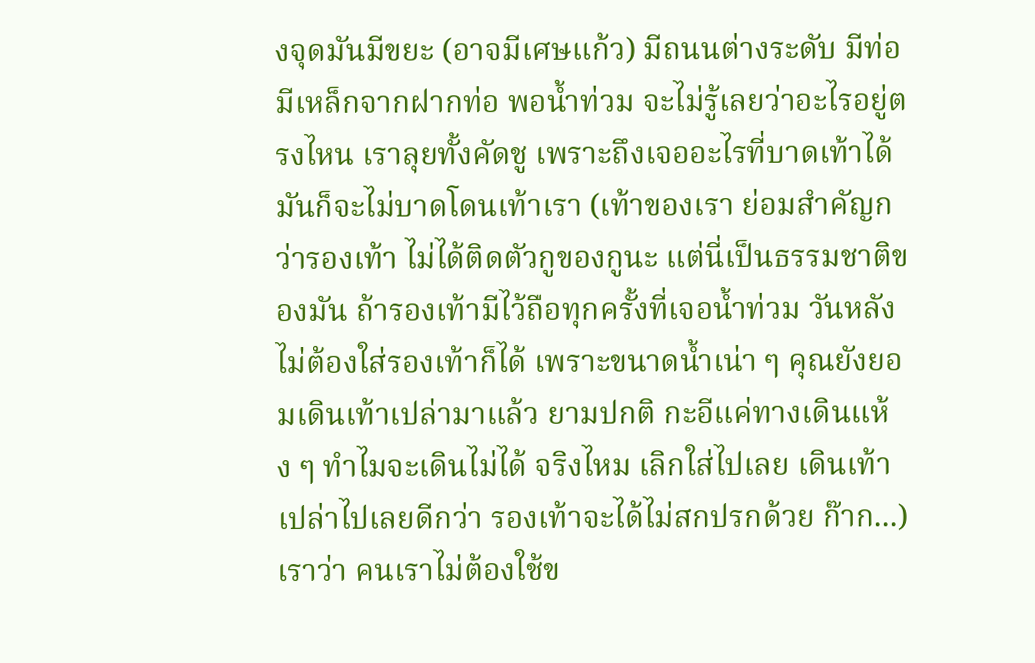งจุดมันมีขยะ (อาจมีเศษแก้ว) มีถนนต่างระดับ มีท่อ มีเหล็กจากฝากท่อ พอน้ำท่วม จะไม่รู้เลยว่าอะไรอยู่ตรงไหน เราลุยทั้งคัดชู เพราะถึงเจออะไรที่บาดเท้าได้ มันก็จะไม่บาดโดนเท้าเรา (เท้าของเรา ย่อมสำคัญกว่ารองเท้า ไม่ได้ติดตัวกูของกูนะ แต่นี่เป็นธรรมชาติของมัน ถ้ารองเท้ามีไว้ถือทุกครั้งที่เจอน้ำท่วม วันหลังไม่ต้องใส่รองเท้าก็ได้ เพราะขนาดน้ำเน่า ๆ คุณยังยอมเดินเท้าเปล่ามาแล้ว ยามปกติ กะอีแค่ทางเดินแห้ง ๆ ทำไมจะเดินไม่ได้ จริงไหม เลิกใส่ไปเลย เดินเท้าเปล่าไปเลยดีกว่า รองเท้าจะได้ไม่สกปรกด้วย ก๊าก...)
เราว่า คนเราไม่ต้องใช้ข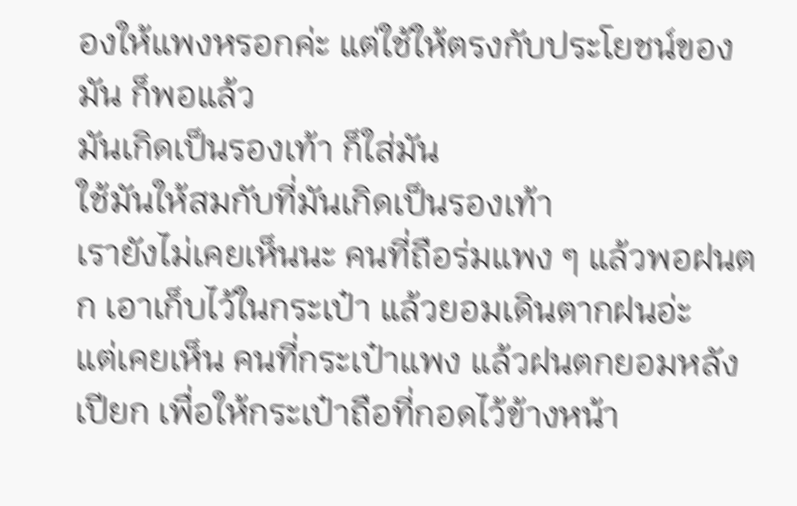องให้แพงหรอกค่ะ แต่ใช้ให้ตรงกับประโยชน์ของมัน ก็พอแล้ว
มันเกิดเป็นรองเท้า ก็ใส่มัน
ใช้มันให้สมกับที่มันเกิดเป็นรองเท้า
เรายังไม่เคยเห็นนะ คนที่ถือร่มแพง ๆ แล้วพอฝนตก เอาเก็บไว้ในกระเป๋า แล้วยอมเดินตากฝนอ่ะ
แต่เคยเห็น คนที่กระเป๋าแพง แล้วฝนตกยอมหลังเปียก เพื่อให้กระเป๋าถือที่กอดไว้ข้างหน้า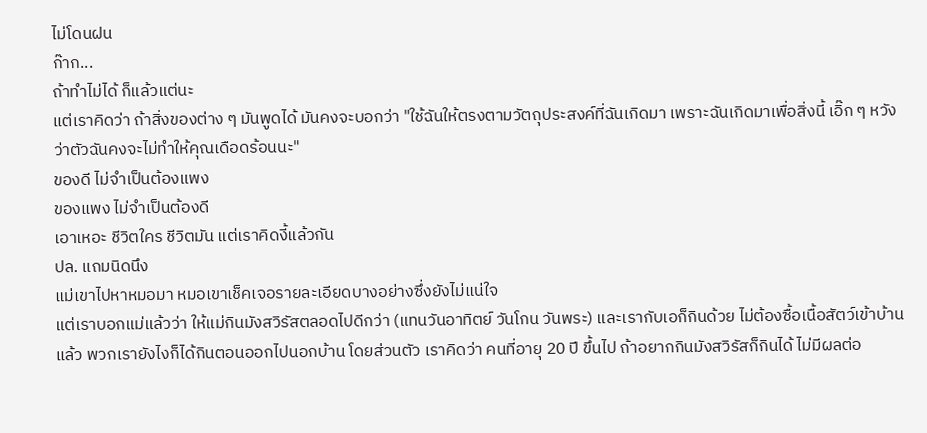ไม่โดนฝน
ก๊าก...
ถ้าทำไม่ได้ ก็แล้วแต่นะ
แต่เราคิดว่า ถ้าสิ่งของต่าง ๆ มันพูดได้ มันคงจะบอกว่า "ใช้ฉันให้ตรงตามวัตถุประสงค์ที่ฉันเกิดมา เพราะฉันเกิดมาเพื่อสิ่งนี้ เอิ๊ก ๆ หวังว่าตัวฉันคงจะไม่ทำให้คุณเดือดร้อนนะ"
ของดี ไม่จำเป็นต้องแพง
ของแพง ไม่จำเป็นต้องดี
เอาเหอะ ชีวิตใคร ชีวิตมัน แต่เราคิดงี้แล้วกัน
ปล. แถมนิดนึง
แม่เขาไปหาหมอมา หมอเขาเช็คเจอรายละเอียดบางอย่างซึ่งยังไม่แน่ใจ
แต่เราบอกแม่แล้วว่า ให้แม่กินมังสวิรัสตลอดไปดีกว่า (แทนวันอาทิตย์ วันโกน วันพระ) และเรากับเอก็กินด้วย ไม่ต้องซื้อเนื้อสัตว์เข้าบ้านแล้ว พวกเรายังไงก็ได้กินตอนออกไปนอกบ้าน โดยส่วนตัว เราคิดว่า คนที่อายุ 20 ปี ขึ้นไป ถ้าอยากกินมังสวิรัสก็กินได้ ไม่มีผลต่อ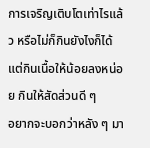การเจริญเติบโตเท่าไรแล้ว หรือไม่ก็กินยังไงก็ได้ แต่กินเนื้อให้น้อยลงหน่อย กินให้สัดส่วนดี ๆ
อยากจะบอกว่าหลัง ๆ มา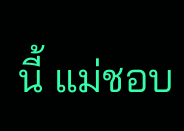นี้ แม่ชอบ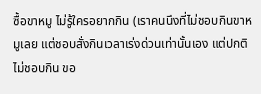ซื้อขาหมู ไม่รู้ใครอยากกิน (เราคนนึงที่ไม่ชอบกินขาหมูเลย แต่ชอบสั่งกินเวลาเร่งด่วนเท่านั้นเอง แต่ปกติไม่ชอบกิน ขอ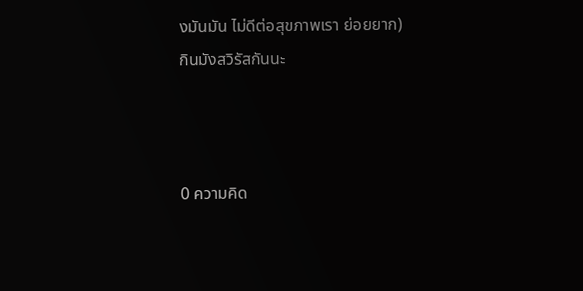งมันมัน ไม่ดีต่อสุขภาพเรา ย่อยยาก)
กินมังสวิรัสกันนะ



0 ความคิด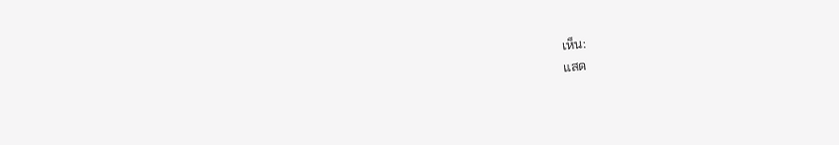เห็น:
แสด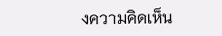งความคิดเห็น